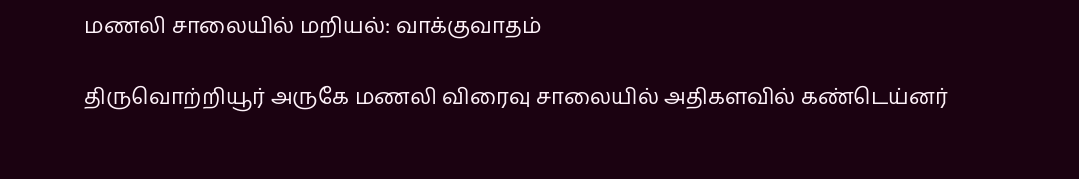மணலி சாலையில் மறியல்: வாக்குவாதம்

திருவொற்றியூர் அருகே மணலி விரைவு சாலையில் அதிகளவில் கண்டெய்னர்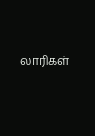லாரிகள்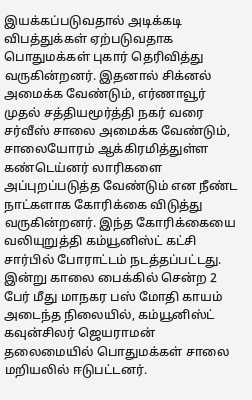இயக்கப்படுவதால் அடிக்கடி விபத்துக்கள் ஏற்படுவதாக பொதுமக்கள் புகார் தெரிவித்து வருகின்றனர். இதனால் சிக்னல் அமைக்க வேண்டும், எர்ணாவூர் முதல் சத்தியமூர்த்தி நகர் வரை சர்வீஸ் சாலை அமைக்க வேண்டும், சாலையோரம் ஆக்கிரமித்துள்ள கண்டெய்னர் லாரிகளை அப்புறப்படுத்த வேண்டும் என நீண்ட நாட்களாக கோரிக்கை விடுத்து வருகின்றனர். இந்த கோரிக்கையை வலியுறுத்தி கம்யூனிஸ்ட் கட்சி சார்பில் போராட்டம் நடத்தப்பட்டது. இன்று காலை பைக்கில் சென்ற 2 பேர் மீது மாநகர பஸ் மோதி காயம் அடைந்த நிலையில், கம்யூனிஸ்ட் கவுன்சிலர் ஜெயராமன் தலைமையில் பொதுமக்கள் சாலை மறியலில் ஈடுபட்டனர்.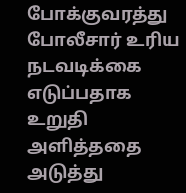போக்குவரத்து போலீசார் உரிய நடவடிக்கை எடுப்பதாக உறுதி அளித்ததை அடுத்து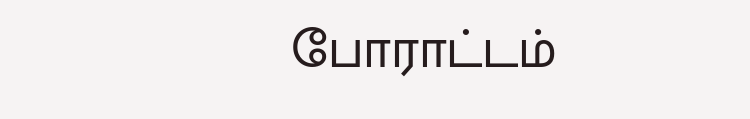போராட்டம்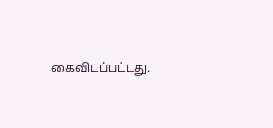கைவிடப்பட்டது.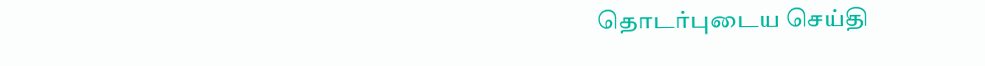தொடர்புடைய செய்தி